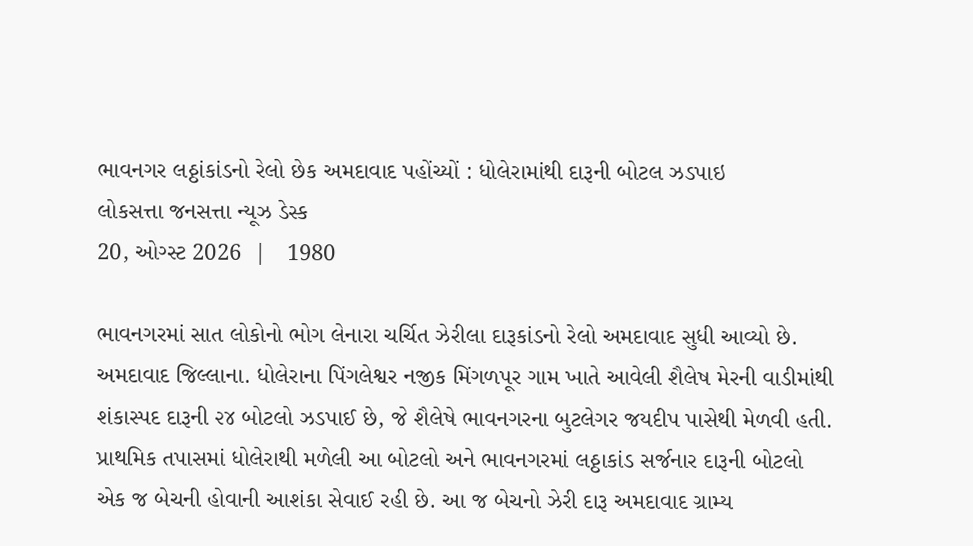ભાવનગર લઠ્ઠાંકાંડનો રેલો છેક અમદાવાદ પહોંચ્યોં : ધોલેરામાંથી દારૂની બોટલ ઝડપાઇ
લોકસત્તા જનસત્તા ન્યૂઝ ડેસ્ક
20, ઓગ્સ્ટ 2026  |   1980

ભાવનગરમાં સાત લોકોનો ભોગ લેનારા ચર્ચિત ઝેરીલા દારૂકાંડનો રેલો અમદાવાદ સુધી આવ્યો છે. અમદાવાદ જિલ્લાના. ધોલેરાના પિંગલેશ્વર નજીક મિંગળપૂર ગામ ખાતે આવેલી શૈલેષ મેરની વાડીમાંથી શંકાસ્પદ દારૂની ૨૪ બોટલો ઝડપાઈ છે, જે શૈલેષે ભાવનગરના બુટલેગર જયદીપ પાસેથી મેળવી હતી. પ્રાથમિક તપાસમાં ધોલેરાથી મળેલી આ બોટલો અને ભાવનગરમાં લઠ્ઠાકાંડ સર્જનાર દારૂની બોટલો એક જ બેચની હોવાની આશંકા સેવાઈ રહી છે. આ જ બેચનો ઝેરી દારૂ અમદાવાદ ગ્રામ્ય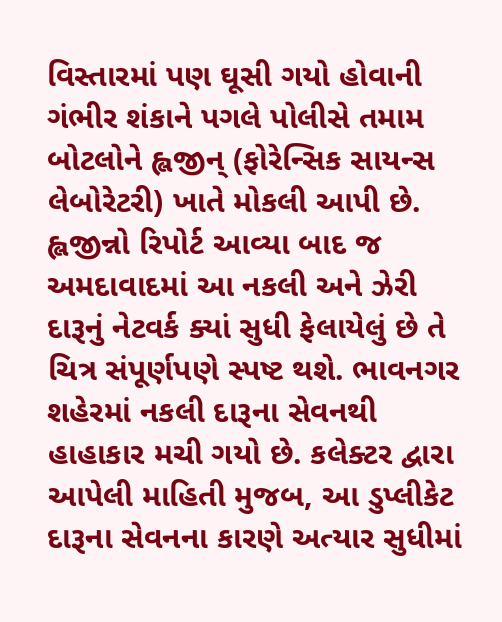વિસ્તારમાં પણ ઘૂસી ગયો હોવાની ગંભીર શંકાને પગલે પોલીસે તમામ બોટલોને હ્લજીન્ (ફોરેન્સિક સાયન્સ લેબોરેટરી) ખાતે મોકલી આપી છે. હ્લજીન્નો રિપોર્ટ આવ્યા બાદ જ અમદાવાદમાં આ નકલી અને ઝેરી દારૂનું નેટવર્ક ક્યાં સુધી ફેલાયેલું છે તે ચિત્ર સંપૂર્ણપણે સ્પષ્ટ થશે. ભાવનગર શહેરમાં નકલી દારૂના સેવનથી હાહાકાર મચી ગયો છે. કલેક્ટર દ્વારા આપેલી માહિતી મુજબ, આ ડુપ્લીકેટ દારૂના સેવનના કારણે અત્યાર સુધીમાં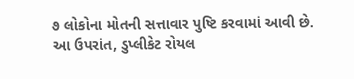૭ લોકોના મોતની સત્તાવાર પુષ્ટિ કરવામાં આવી છે. આ ઉપરાંત, ડુપ્લીકેટ રોયલ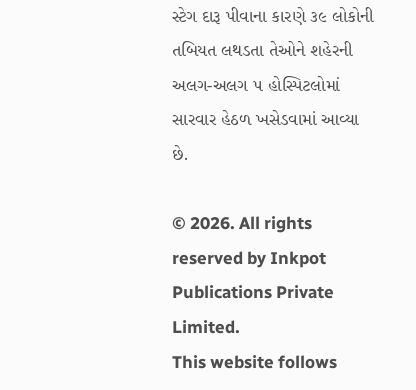સ્ટેગ દારૂ પીવાના કારણે ૩૯ લોકોની તબિયત લથડતા તેઓને શહેરની અલગ-અલગ ૫ હોસ્પિટલોમાં સારવાર હેઠળ ખસેડવામાં આવ્યા છે.

© 2026. All rights reserved by Inkpot Publications Private Limited.
This website follows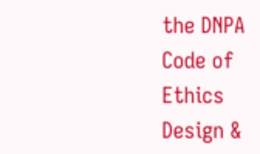the DNPA Code of Ethics
Design &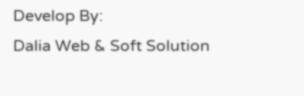Develop By:
Dalia Web & Soft Solution